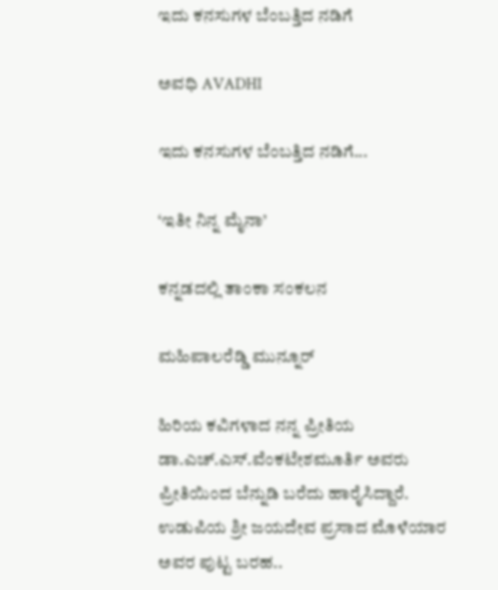ಇದು ಕನಸುಗಳ ಬೆಂಬತ್ತಿದ ನಡಿಗೆ‍

ಅವಧಿ AVADHI

ಇದು ಕನಸುಗಳ ಬೆಂಬತ್ತಿದ ನಡಿಗೆ...

‘ಇತೀ ನಿನ್ನ ಮೈನಾ’

ಕನ್ನಡದಲ್ಲಿ ತಾಂಕಾ ಸಂಕಲನ

ಮಹಿಪಾಲರೆಡ್ಡಿ ಮುನ್ನೂರ್

ಹಿರಿಯ ಕವಿಗಳಾದ ನನ್ನ ಪ್ರೀತಿಯ ಡಾ.ಎಚ್.ಎಸ್.ವೆಂಕಟೇಶಮೂರ್ತಿ ಅವರು ಪ್ರೀತಿಯಿಂದ ಬೆನ್ನುಡಿ ಬರೆದು ಹಾರೈಸಿದ್ದಾರೆ.
ಉಡುಪಿಯ ಶ್ರೀ ಜಯದೇವ ಪ್ರಸಾದ ಮೊಳೆಯಾರ ಅವರ ಪುಟ್ಟ ಬರಹ..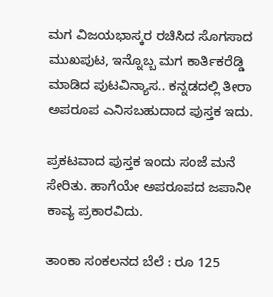ಮಗ ವಿಜಯಭಾಸ್ಕರ ರಚಿಸಿದ ಸೊಗಸಾದ ಮುಖಪುಟ, ಇನ್ನೊಬ್ಬ ಮಗ ಕಾರ್ತಿಕರೆಡ್ಡಿ ಮಾಡಿದ ಪುಟವಿನ್ಯಾಸ.. ಕನ್ನಡದಲ್ಲಿ ತೀರಾ ಅಪರೂಪ ಎನಿಸಬಹುದಾದ ಪುಸ್ತಕ ಇದು.

ಪ್ರಕಟವಾದ ಪುಸ್ತಕ ಇಂದು ಸಂಜೆ ಮನೆ ಸೇರಿತು. ಹಾಗೆಯೇ ಅಪರೂಪದ ಜಪಾನೀ ಕಾವ್ಯ ಪ್ರಕಾರವಿದು.

ತಾಂಕಾ ಸಂಕಲನದ ಬೆಲೆ : ರೂ 125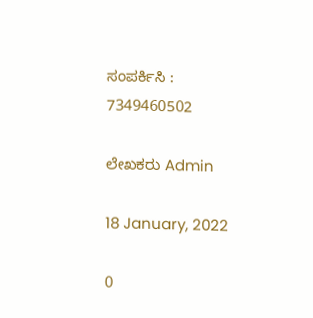ಸಂಪರ್ಕಿಸಿ : 7349460502

ಲೇಖಕರು Admin

18 January, 2022

0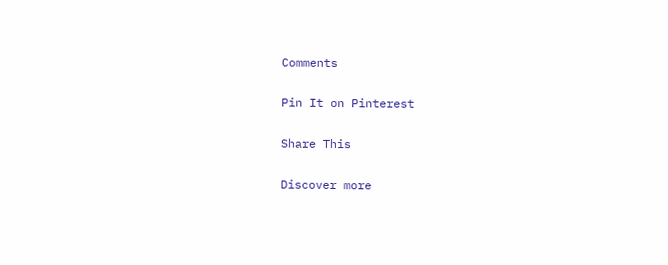Comments

Pin It on Pinterest

Share This

Discover more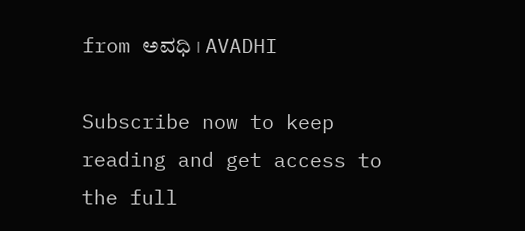from ಅವಧಿ । AVADHI

Subscribe now to keep reading and get access to the full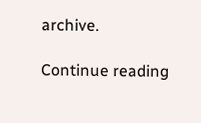archive.

Continue reading